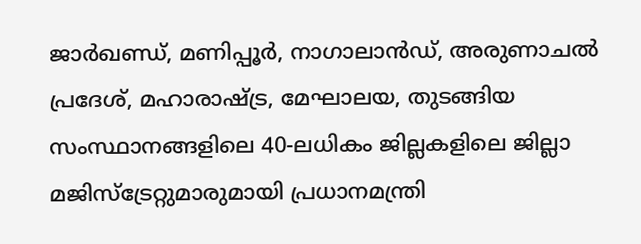ജാർഖണ്ഡ്, മണിപ്പൂർ, നാഗാലാൻഡ്, അരുണാചൽ പ്രദേശ്, മഹാരാഷ്ട്ര, മേഘാലയ, തുടങ്ങിയ സംസ്ഥാനങ്ങളിലെ 40-ലധികം ജില്ലകളിലെ ജില്ലാ മജിസ്‌ട്രേറ്റുമാരുമായി പ്രധാനമന്ത്രി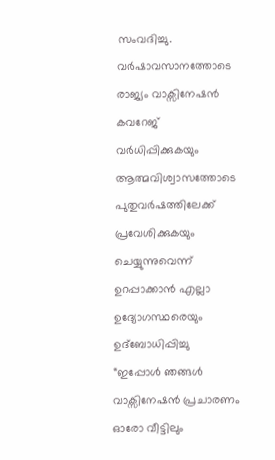സംവദിച്ചു.
വർഷാവസാനത്തോടെ രാജ്യം വാക്സിനേഷൻ കവറേജ് വർധിപ്പിക്കുകയും ആത്മവിശ്വാസത്തോടെ പുതുവർഷത്തിലേക്ക് പ്രവേശിക്കുകയും ചെയ്യുന്നുവെന്ന് ഉറപ്പാക്കാൻ എല്ലാ ഉദ്യോഗസ്ഥരെയും ഉദ്‌ബോധിപ്പിച്ചു
“ഇപ്പോൾ ഞങ്ങൾ വാക്സിനേഷൻ പ്രചാരണം ഓരോ വീട്ടിലും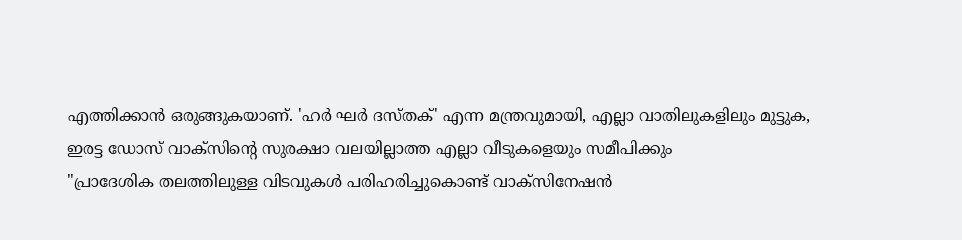എത്തിക്കാൻ ഒരുങ്ങുകയാണ്. 'ഹർ ഘർ ദസ്തക്' എന്ന മന്ത്രവുമായി, എല്ലാ വാതിലുകളിലും മുട്ടുക, ഇരട്ട ഡോസ് വാക്‌സിന്റെ സുരക്ഷാ വലയില്ലാത്ത എല്ലാ വീടുകളെയും സമീപിക്കും
"പ്രാദേശിക തലത്തിലുള്ള വിടവുകൾ പരിഹരിച്ചുകൊണ്ട് വാക്സിനേഷൻ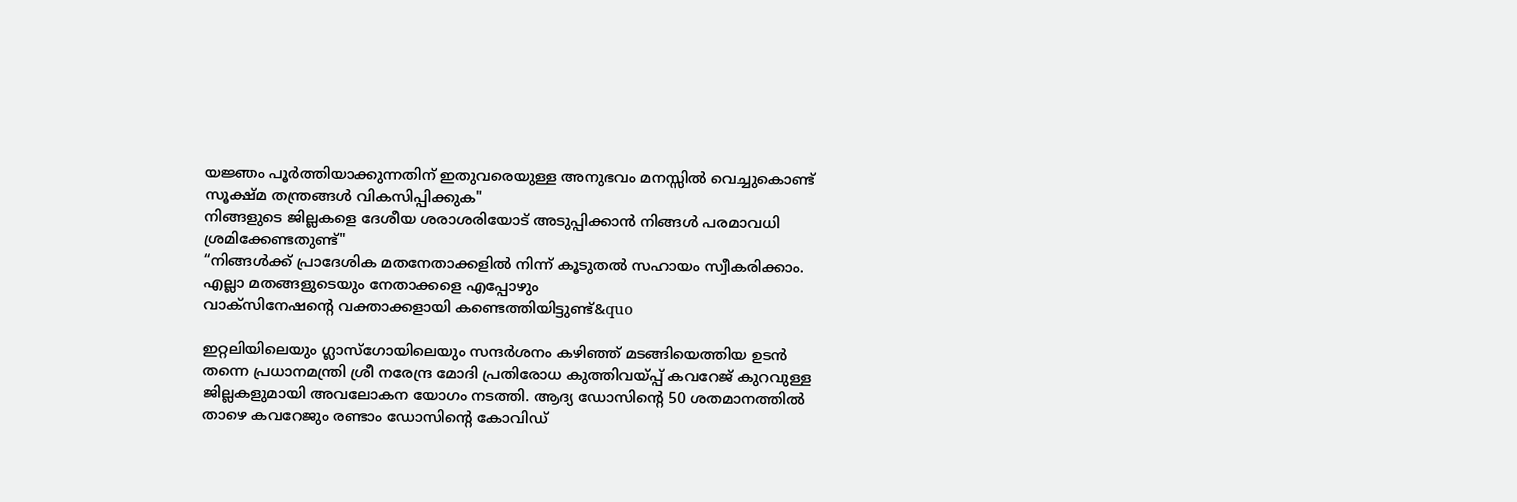യജ്ഞം പൂർത്തിയാക്കുന്നതിന് ഇതുവരെയുള്ള അനുഭവം മനസ്സിൽ വെച്ചുകൊണ്ട് സൂക്ഷ്മ തന്ത്രങ്ങൾ വികസിപ്പിക്കുക"
നിങ്ങളുടെ ജില്ലകളെ ദേശീയ ശരാശരിയോട് അടുപ്പിക്കാൻ നിങ്ങൾ പരമാവധി ശ്രമിക്കേണ്ടതുണ്ട്"
“നിങ്ങൾക്ക് പ്രാദേശിക മതനേതാക്കളിൽ നിന്ന് കൂടുതൽ സഹായം സ്വീകരിക്കാം. എല്ലാ മതങ്ങളുടെയും നേതാക്കളെ എപ്പോഴും
വാക്സിനേഷന്റെ വക്താക്കളായി കണ്ടെത്തിയിട്ടുണ്ട്&quo

ഇറ്റലിയിലെയും ഗ്ലാസ്‌ഗോയിലെയും സന്ദർശനം കഴിഞ്ഞ് മടങ്ങിയെത്തിയ ഉടൻ തന്നെ പ്രധാനമന്ത്രി ശ്രീ നരേന്ദ്ര മോദി പ്രതിരോധ കുത്തിവയ്പ്പ് കവറേജ് കുറവുള്ള ജില്ലകളുമായി അവലോകന യോഗം നടത്തി. ആദ്യ ഡോസിന്റെ 50 ശതമാനത്തിൽ താഴെ കവറേജും രണ്ടാം ഡോസിന്റെ കോവിഡ്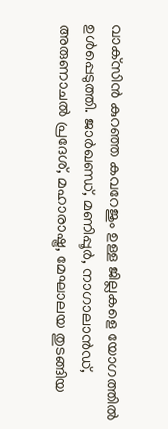വാക്‌സിൻ കുറഞ്ഞ കവറേജും ഉള്ള ജില്ലകളെ യോഗത്തിൽ ഉൾപ്പെടുത്തി. ജാർഖണ്ഡ്, മണിപ്പൂർ, നാഗാലാൻഡ്, അരുണാചൽ പ്രദേശ്, മഹാരാഷ്ട്ര, മേഘാലയ തുടങ്ങിയ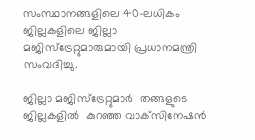സംസ്ഥാനങ്ങളിലെ 40-ലധികം ജില്ലകളിലെ ജില്ലാ മജിസ്‌ട്രേറ്റുമാരുമായി പ്രധാനമന്ത്രി സംവദിച്ചു.

ജില്ലാ മജിസ്‌ട്രേറ്റുമാർ  തങ്ങളുടെ ജില്ലകളിൽ  കുറഞ്ഞ വാക്‌സിനേഷൻ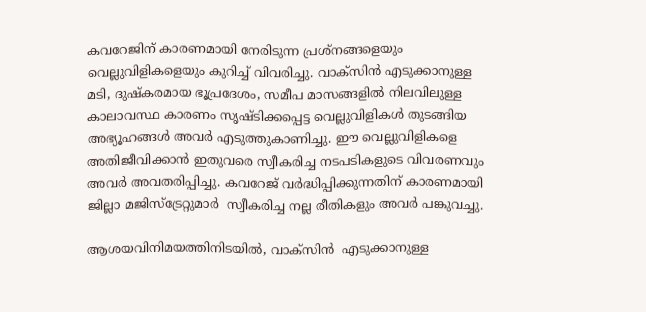കവറേജിന് കാരണമായി നേരിടുന്ന പ്രശ്‌നങ്ങളെയും വെല്ലുവിളികളെയും കുറിച്ച് വിവരിച്ചു. വാക്‌സിൻ എടുക്കാനുള്ള  മടി, ദുഷ്‌കരമായ ഭൂപ്രദേശം, സമീപ മാസങ്ങളിൽ നിലവിലുള്ള കാലാവസ്ഥ കാരണം സൃഷ്ടിക്കപ്പെട്ട വെല്ലുവിളികൾ തുടങ്ങിയ അഭ്യൂഹങ്ങൾ അവർ എടുത്തുകാണിച്ചു. ഈ വെല്ലുവിളികളെ അതിജീവിക്കാൻ ഇതുവരെ സ്വീകരിച്ച നടപടികളുടെ വിവരണവും അവർ അവതരിപ്പിച്ചു. കവറേജ് വർദ്ധിപ്പിക്കുന്നതിന് കാരണമായി ജില്ലാ മജിസ്‌ട്രേറ്റുമാർ  സ്വീകരിച്ച നല്ല രീതികളും അവർ പങ്കുവച്ചു.

ആശയവിനിമയത്തിനിടയിൽ, വാക്‌സിൻ  എടുക്കാനുള്ള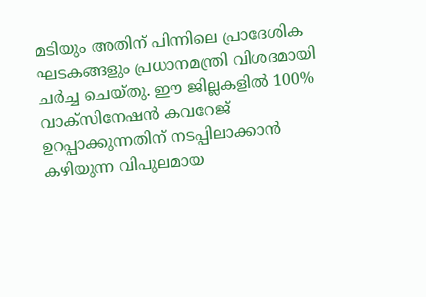മടിയും അതിന് പിന്നിലെ പ്രാദേശിക ഘടകങ്ങളും പ്രധാനമന്ത്രി വിശദമായി ചർച്ച ചെയ്തു. ഈ ജില്ലകളിൽ 100% വാക്സിനേഷൻ കവറേജ് ഉറപ്പാക്കുന്നതിന് നടപ്പിലാക്കാൻ കഴിയുന്ന വിപുലമായ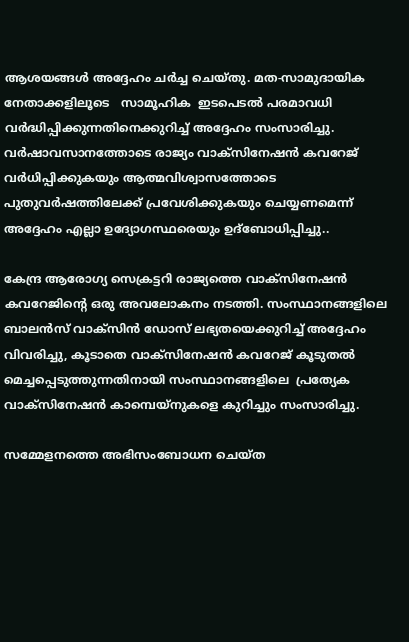ആശയങ്ങൾ അദ്ദേഹം ചർച്ച ചെയ്തു. മത-സാമുദായിക നേതാക്കളിലൂടെ   സാമൂഹിക  ഇടപെടൽ പരമാവധി വർദ്ധിപ്പിക്കുന്നതിനെക്കുറിച്ച് അദ്ദേഹം സംസാരിച്ചു. വർഷാവസാനത്തോടെ രാജ്യം വാക്സിനേഷൻ കവറേജ് വർധിപ്പിക്കുകയും ആത്മവിശ്വാസത്തോടെ പുതുവർഷത്തിലേക്ക് പ്രവേശിക്കുകയും ചെയ്യണമെന്ന് അദ്ദേഹം എല്ലാ ഉദ്യോഗസ്ഥരെയും ഉദ്ബോധിപ്പിച്ചു..

കേന്ദ്ര ആരോഗ്യ സെക്രട്ടറി രാജ്യത്തെ വാക്സിനേഷൻ കവറേജിന്റെ ഒരു അവലോകനം നടത്തി. സംസ്ഥാനങ്ങളിലെ ബാലൻസ് വാക്സിൻ ഡോസ് ലഭ്യതയെക്കുറിച്ച് അദ്ദേഹം വിവരിച്ചു, കൂടാതെ വാക്സിനേഷൻ കവറേജ് കൂടുതൽ മെച്ചപ്പെടുത്തുന്നതിനായി സംസ്ഥാനങ്ങളിലെ  പ്രത്യേക വാക്സിനേഷൻ കാമ്പെയ്‌നുകളെ കുറിച്ചും സംസാരിച്ചു.

സമ്മേളനത്തെ അഭിസംബോധന ചെയ്ത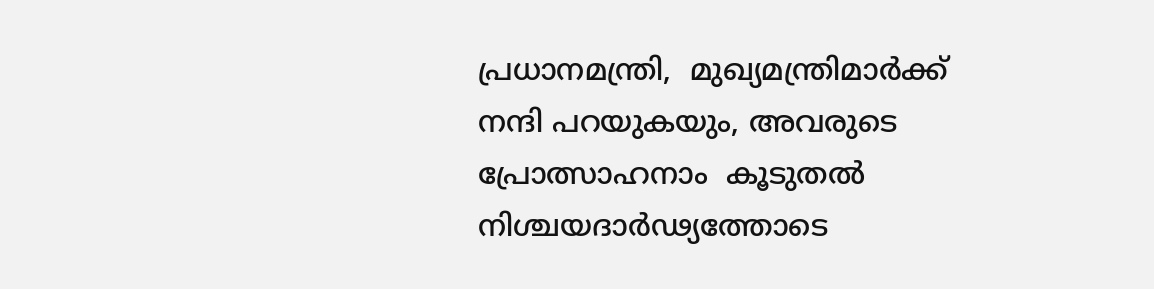പ്രധാനമന്ത്രി,  മുഖ്യമന്ത്രിമാർക്ക് നന്ദി പറയുകയും, അവരുടെ  പ്രോത്സാഹനാം  കൂടുതൽ നിശ്ചയദാർഢ്യത്തോടെ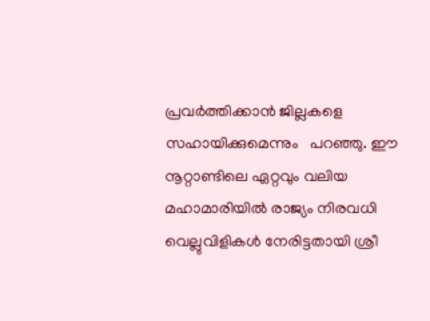പ്രവർത്തിക്കാൻ ജില്ലകളെ  സഹായിക്കുമെന്നും   പറഞ്ഞു. ഈ നൂറ്റാണ്ടിലെ ഏറ്റവും വലിയ മഹാമാരിയിൽ രാജ്യം നിരവധി വെല്ലുവിളികൾ നേരിട്ടതായി ശ്രീ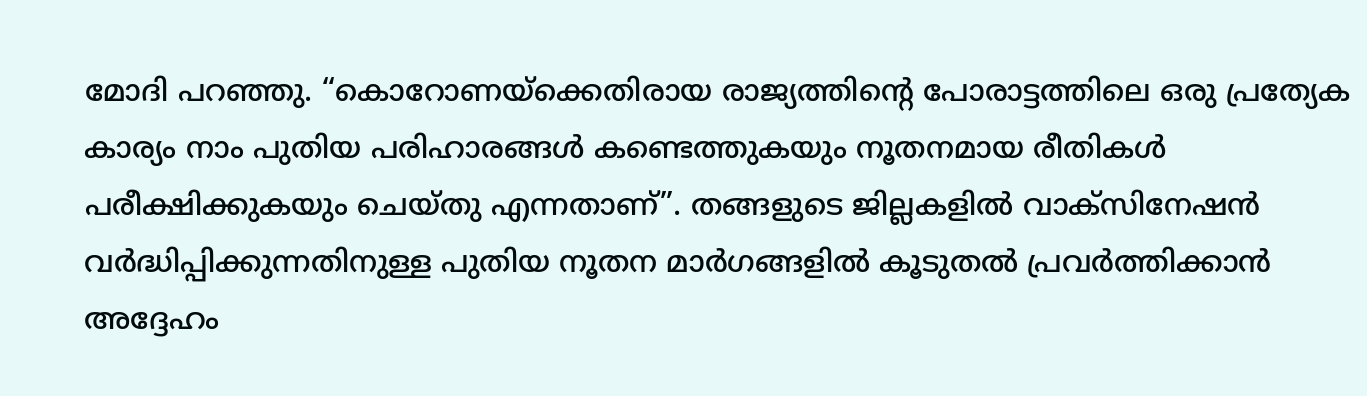മോദി പറഞ്ഞു. “കൊറോണയ്‌ക്കെതിരായ രാജ്യത്തിന്റെ പോരാട്ടത്തിലെ ഒരു പ്രത്യേക കാര്യം നാം പുതിയ പരിഹാരങ്ങൾ കണ്ടെത്തുകയും നൂതനമായ രീതികൾ പരീക്ഷിക്കുകയും ചെയ്തു എന്നതാണ്”. തങ്ങളുടെ ജില്ലകളിൽ വാക്സിനേഷൻ വർദ്ധിപ്പിക്കുന്നതിനുള്ള പുതിയ നൂതന മാർഗങ്ങളിൽ കൂടുതൽ പ്രവർത്തിക്കാൻ അദ്ദേഹം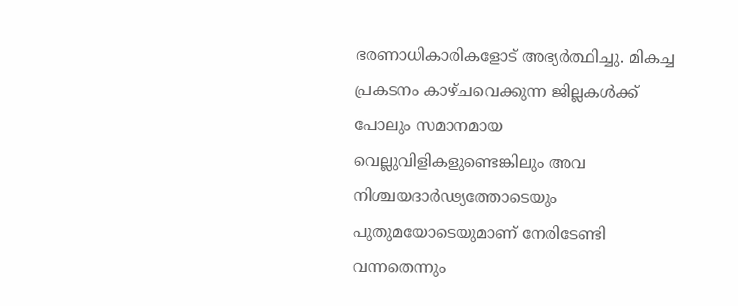ഭരണാധികാരികളോട് അഭ്യർത്ഥിച്ചു. മികച്ച പ്രകടനം കാഴ്ചവെക്കുന്ന ജില്ലകൾക്ക് പോലും സമാനമായ വെല്ലുവിളികളുണ്ടെങ്കിലും അവ നിശ്ചയദാർഢ്യത്തോടെയും പുതുമയോടെയുമാണ് നേരിടേണ്ടി വന്നതെന്നും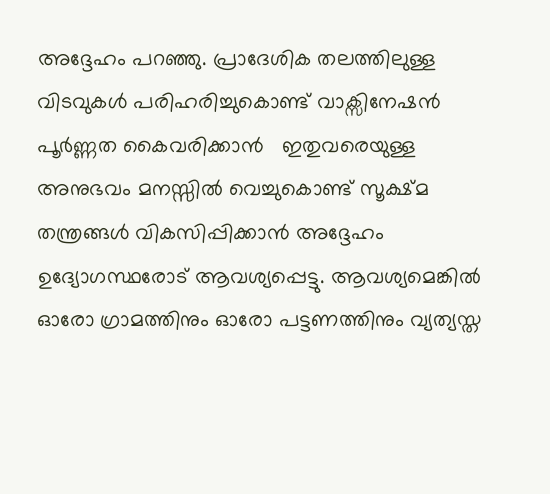അദ്ദേഹം പറഞ്ഞു. പ്രാദേശിക തലത്തിലുള്ള വിടവുകൾ പരിഹരിച്ചുകൊണ്ട് വാക്സിനേഷൻ പൂർണ്ണത കൈവരിക്കാൻ   ഇതുവരെയുള്ള അനുഭവം മനസ്സിൽ വെച്ചുകൊണ്ട് സൂക്ഷ്മ തന്ത്രങ്ങൾ വികസിപ്പിക്കാൻ അദ്ദേഹം ഉദ്യോഗസ്ഥരോട് ആവശ്യപ്പെട്ടു. ആവശ്യമെങ്കിൽ ഓരോ ഗ്രാമത്തിനും ഓരോ പട്ടണത്തിനും വ്യത്യസ്ത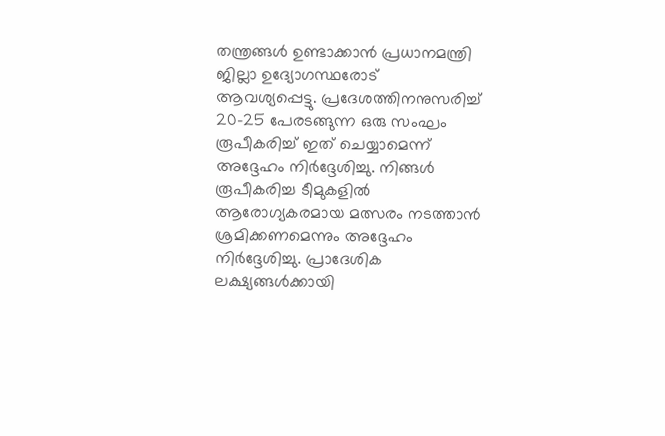തന്ത്രങ്ങൾ ഉണ്ടാക്കാൻ പ്രധാനമന്ത്രി ജില്ലാ ഉദ്യോഗസ്ഥരോട് ആവശ്യപ്പെട്ടു. പ്രദേശത്തിനനുസരിച്ച് 20-25 പേരടങ്ങുന്ന ഒരു സംഘം രൂപീകരിച്ച് ഇത് ചെയ്യാമെന്ന് അദ്ദേഹം നിർദ്ദേശിച്ചു. നിങ്ങൾ രൂപീകരിച്ച ടീമുകളിൽ ആരോഗ്യകരമായ മത്സരം നടത്താൻ ശ്രമിക്കണമെന്നും അദ്ദേഹം നിർദ്ദേശിച്ചു. പ്രാദേശിക ലക്ഷ്യങ്ങൾക്കായി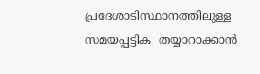പ്രദേശാടിസ്ഥാനത്തിലുള്ള സമയപ്പട്ടിക  തയ്യാറാക്കാൻ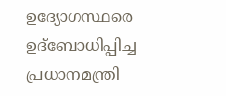ഉദ്യോഗസ്ഥരെ ഉദ്‌ബോധിപ്പിച്ച പ്രധാനമന്ത്രി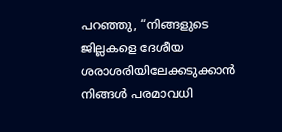പറഞ്ഞു, “നിങ്ങളുടെ ജില്ലകളെ ദേശീയ ശരാശരിയിലേക്കടുക്കാൻ നിങ്ങൾ പരമാവധി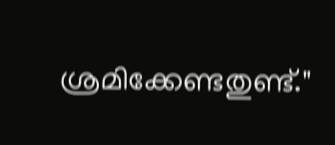ശ്രമിക്കേണ്ടതുണ്ട്."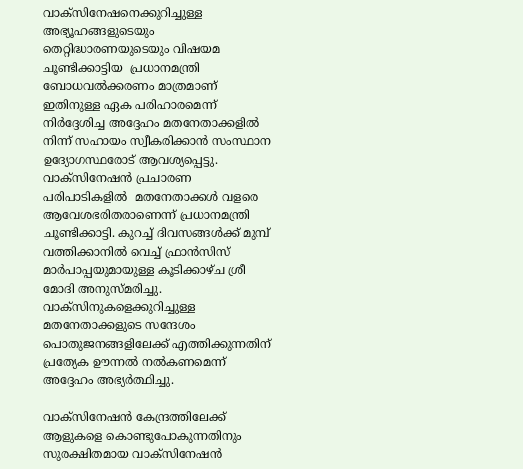വാക്‌സിനേഷനെക്കുറിച്ചുള്ള അഭ്യൂഹങ്ങളുടെയും തെറ്റിദ്ധാരണയുടെയും വിഷയമ  ചൂണ്ടിക്കാട്ടിയ  പ്രധാനമന്ത്രി  ബോധവൽക്കരണം മാത്രമാണ് ഇതിനുള്ള ഏക പരിഹാരമെന്ന് നിർദ്ദേശിച്ച അദ്ദേഹം മതനേതാക്കളിൽ നിന്ന് സഹായം സ്വീകരിക്കാൻ സംസ്ഥാന ഉദ്യോഗസ്ഥരോട് ആവശ്യപ്പെട്ടു. വാക്‌സിനേഷൻ പ്രചാരണ പരിപാടികളിൽ  മതനേതാക്കൾ വളരെ ആവേശഭരിതരാണെന്ന് പ്രധാനമന്ത്രി ചൂണ്ടിക്കാട്ടി. കുറച്ച് ദിവസങ്ങൾക്ക് മുമ്പ് വത്തിക്കാനിൽ വെച്ച് ഫ്രാൻസിസ് മാർപാപ്പയുമായുള്ള കൂടിക്കാഴ്ച ശ്രീ മോദി അനുസ്മരിച്ചു. വാക്സിനുകളെക്കുറിച്ചുള്ള മതനേതാക്കളുടെ സന്ദേശം പൊതുജനങ്ങളിലേക്ക് എത്തിക്കുന്നതിന് പ്രത്യേക ഊന്നൽ നൽകണമെന്ന് അദ്ദേഹം അഭ്യർത്ഥിച്ചു.

വാക്‌സിനേഷൻ കേന്ദ്രത്തിലേക്ക് ആളുകളെ കൊണ്ടുപോകുന്നതിനും സുരക്ഷിതമായ വാക്‌സിനേഷൻ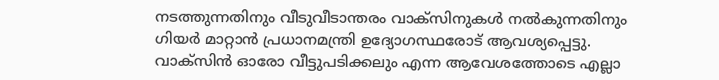നടത്തുന്നതിനും വീടുവീടാന്തരം വാക്‌സിനുകൾ നൽകുന്നതിനും ഗിയർ മാറ്റാൻ പ്രധാനമന്ത്രി ഉദ്യോഗസ്ഥരോട് ആവശ്യപ്പെട്ടു.  വാക്‌സിൻ ഓരോ വീട്ടുപടിക്കലും എന്ന ആവേശത്തോടെ എല്ലാ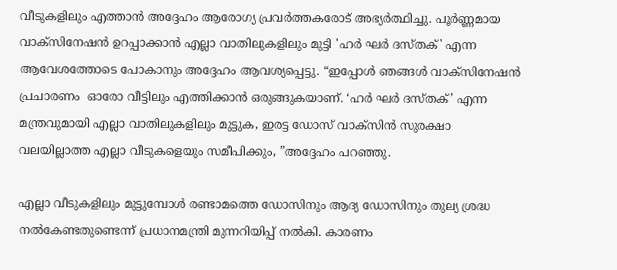വീടുകളിലും എത്താൻ അദ്ദേഹം ആരോഗ്യ പ്രവർത്തകരോട് അഭ്യർത്ഥിച്ചു. പൂർണ്ണമായ വാക്സിനേഷൻ ഉറപ്പാക്കാൻ എല്ലാ വാതിലുകളിലും മുട്ടി 'ഹർ ഘർ ദസ്തക്' എന്ന ആവേശത്തോടെ പോകാനും അദ്ദേഹം ആവശ്യപ്പെട്ടു. “ഇപ്പോൾ ഞങ്ങൾ വാക്സിനേഷൻ പ്രചാരണം  ഓരോ വീട്ടിലും എത്തിക്കാൻ ഒരുങ്ങുകയാണ്. ‘ഹർ ഘർ ദസ്തക്’ എന്ന മന്ത്രവുമായി എല്ലാ വാതിലുകളിലും മുട്ടുക, ഇരട്ട ഡോസ് വാക്സിൻ സുരക്ഷാ വലയില്ലാത്ത എല്ലാ വീടുകളെയും സമീപിക്കും, ”അദ്ദേഹം പറഞ്ഞു.

എല്ലാ വീടുകളിലും മുട്ടുമ്പോൾ രണ്ടാമത്തെ ഡോസിനും ആദ്യ ഡോസിനും തുല്യ ശ്രദ്ധ നൽകേണ്ടതുണ്ടെന്ന് പ്രധാനമന്ത്രി മുന്നറിയിപ്പ് നൽകി. കാരണം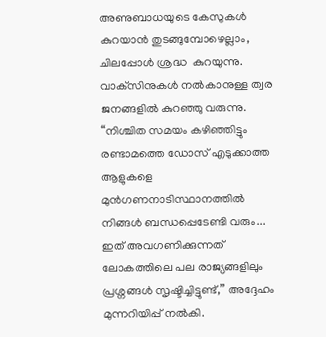അണുബാധയുടെ കേസുകൾ കുറയാൻ തുടങ്ങുമ്പോഴെല്ലാം, ചിലപ്പോൾ ശ്രദ്ധ  കുറയുന്നു. വാക്‌സിനുകൾ നൽകാനുള്ള ത്വര ജനങ്ങളിൽ കുറഞ്ഞു വരുന്നു. “നിശ്ചിത സമയം കഴിഞ്ഞിട്ടും രണ്ടാമത്തെ ഡോസ് എടുക്കാത്ത ആളുകളെ മുൻഗണനാടിസ്ഥാനത്തിൽ നിങ്ങൾ ബന്ധപ്പെടേണ്ടി വരും... ഇത് അവഗണിക്കുന്നത് ലോകത്തിലെ പല രാജ്യങ്ങളിലും പ്രശ്നങ്ങൾ സൃഷ്ടിച്ചിട്ടുണ്ട്,” അദ്ദേഹം മുന്നറിയിപ്പ് നൽകി.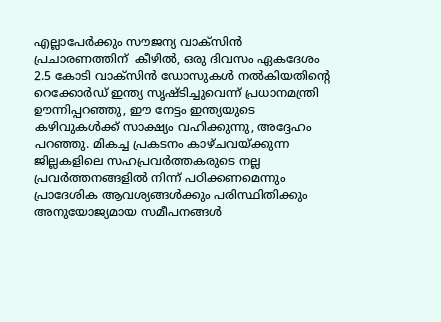എല്ലാപേർക്കും സൗജന്യ വാക്‌സിൻ  പ്രചാരണത്തിന്  കീഴിൽ, ഒരു ദിവസം ഏകദേശം 2.5 കോടി വാക്‌സിൻ ഡോസുകൾ നൽകിയതിന്റെ റെക്കോർഡ് ഇന്ത്യ സൃഷ്ടിച്ചുവെന്ന് പ്രധാനമന്ത്രി ഊന്നിപ്പറഞ്ഞു, ഈ നേട്ടം ഇന്ത്യയുടെ കഴിവുകൾക്ക് സാക്ഷ്യം വഹിക്കുന്നു, അദ്ദേഹം പറഞ്ഞു. മികച്ച പ്രകടനം കാഴ്ചവയ്ക്കുന്ന ജില്ലകളിലെ സഹപ്രവർത്തകരുടെ നല്ല പ്രവർത്തനങ്ങളിൽ നിന്ന് പഠിക്കണമെന്നും പ്രാദേശിക ആവശ്യങ്ങൾക്കും പരിസ്ഥിതിക്കും അനുയോജ്യമായ സമീപനങ്ങൾ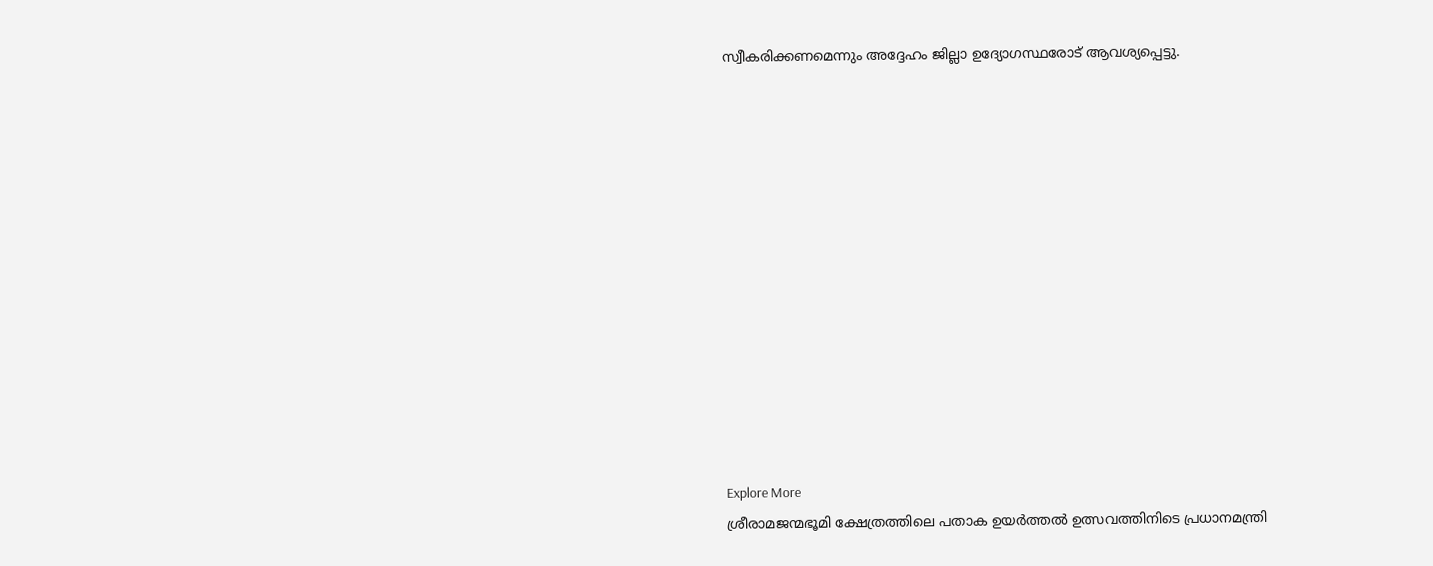സ്വീകരിക്കണമെന്നും അദ്ദേഹം ജില്ലാ ഉദ്യോഗസ്ഥരോട് ആവശ്യപ്പെട്ടു.













Explore More
ശ്രീരാമജന്മഭൂമി ക്ഷേത്രത്തിലെ പതാക ഉയർത്തൽ ഉത്സവത്തിനിടെ പ്രധാനമന്ത്രി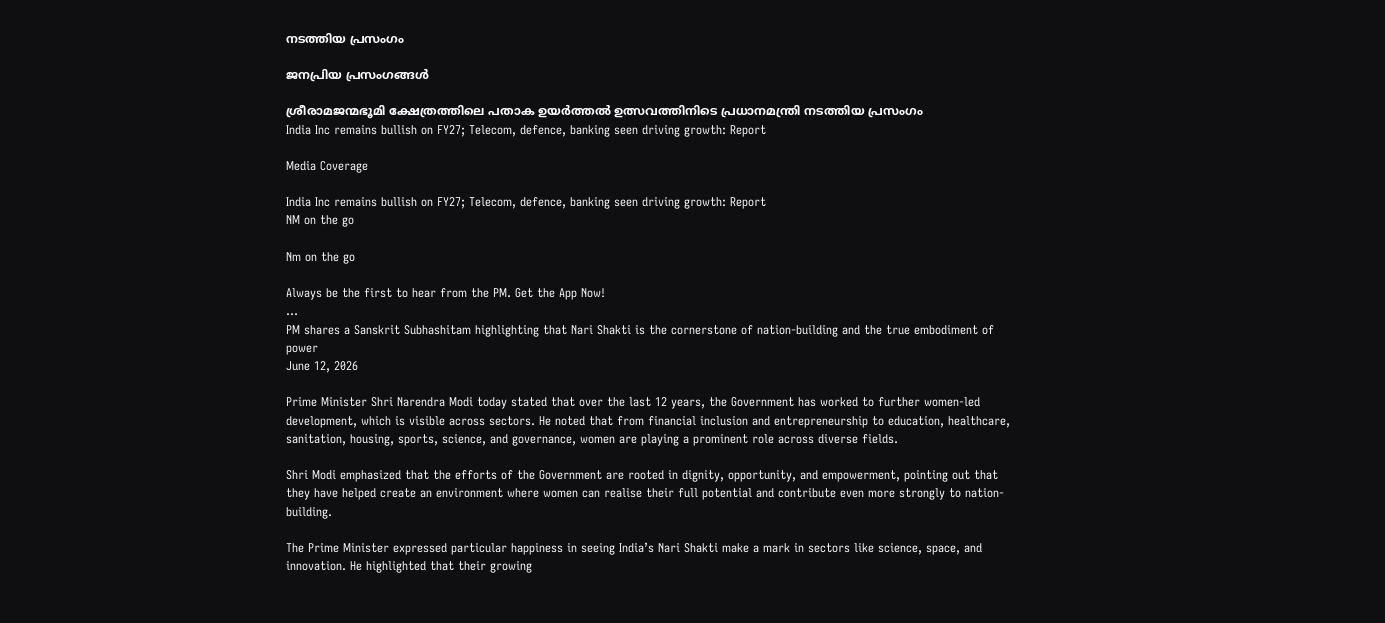നടത്തിയ പ്രസംഗം

ജനപ്രിയ പ്രസംഗങ്ങൾ

ശ്രീരാമജന്മഭൂമി ക്ഷേത്രത്തിലെ പതാക ഉയർത്തൽ ഉത്സവത്തിനിടെ പ്രധാനമന്ത്രി നടത്തിയ പ്രസംഗം
India Inc remains bullish on FY27; Telecom, defence, banking seen driving growth: Report

Media Coverage

India Inc remains bullish on FY27; Telecom, defence, banking seen driving growth: Report
NM on the go

Nm on the go

Always be the first to hear from the PM. Get the App Now!
...
PM shares a Sanskrit Subhashitam highlighting that Nari Shakti is the cornerstone of nation-building and the true embodiment of power
June 12, 2026

Prime Minister Shri Narendra Modi today stated that over the last 12 years, the Government has worked to further women-led development, which is visible across sectors. He noted that from financial inclusion and entrepreneurship to education, healthcare, sanitation, housing, sports, science, and governance, women are playing a prominent role across diverse fields.

Shri Modi emphasized that the efforts of the Government are rooted in dignity, opportunity, and empowerment, pointing out that they have helped create an environment where women can realise their full potential and contribute even more strongly to nation-building.

The Prime Minister expressed particular happiness in seeing India’s Nari Shakti make a mark in sectors like science, space, and innovation. He highlighted that their growing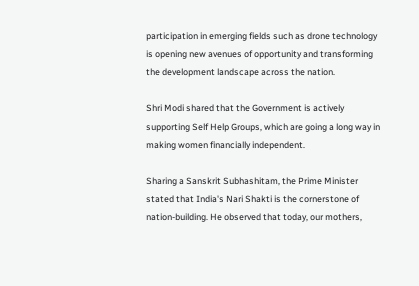participation in emerging fields such as drone technology is opening new avenues of opportunity and transforming the development landscape across the nation.

Shri Modi shared that the Government is actively supporting Self Help Groups, which are going a long way in making women financially independent.

Sharing a Sanskrit Subhashitam, the Prime Minister stated that India's Nari Shakti is the cornerstone of nation-building. He observed that today, our mothers,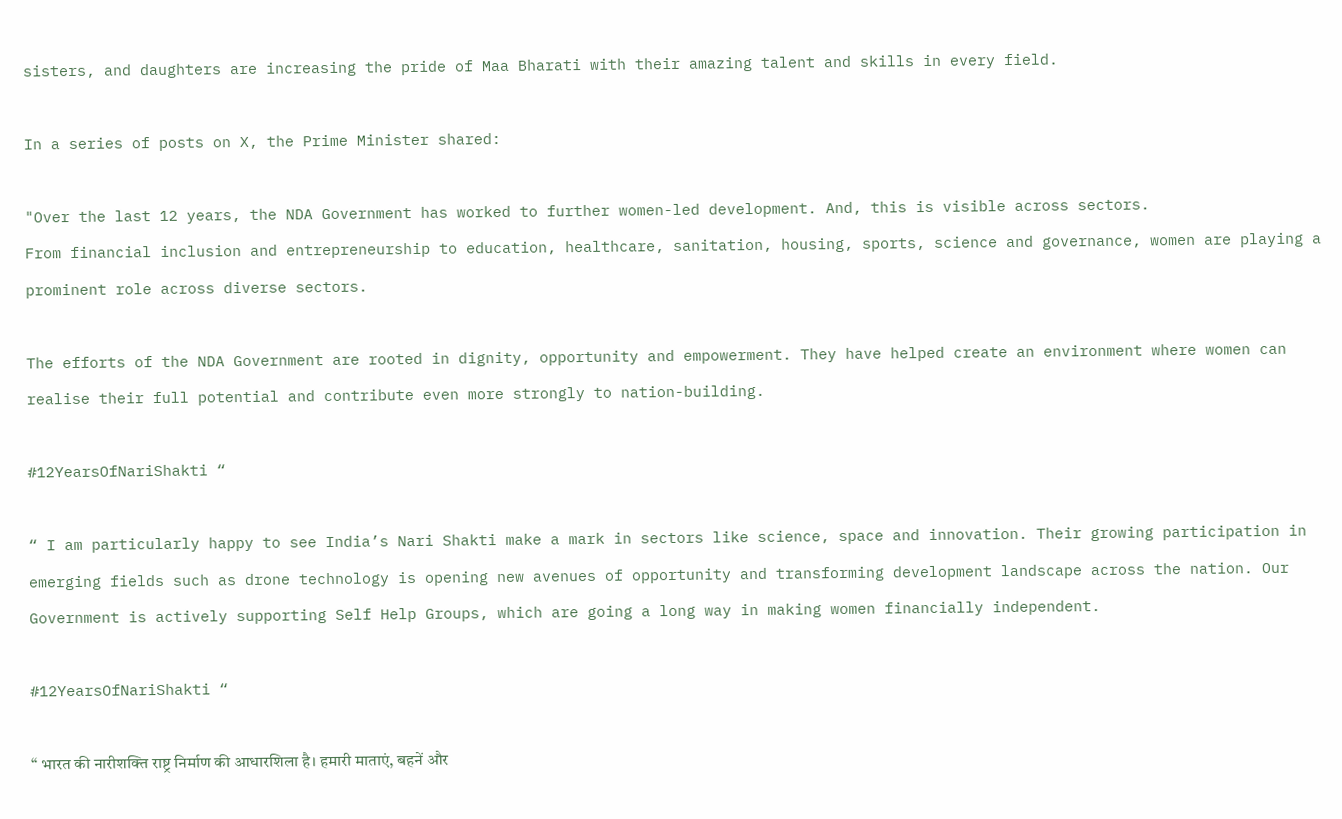sisters, and daughters are increasing the pride of Maa Bharati with their amazing talent and skills in every field.

In a series of posts on X, the Prime Minister shared:

"Over the last 12 years, the NDA Government has worked to further women-led development. And, this is visible across sectors.
From financial inclusion and entrepreneurship to education, healthcare, sanitation, housing, sports, science and governance, women are playing a prominent role across diverse sectors.

The efforts of the NDA Government are rooted in dignity, opportunity and empowerment. They have helped create an environment where women can realise their full potential and contribute even more strongly to nation-building.

#12YearsOfNariShakti “

“ I am particularly happy to see India’s Nari Shakti make a mark in sectors like science, space and innovation. Their growing participation in emerging fields such as drone technology is opening new avenues of opportunity and transforming development landscape across the nation. Our Government is actively supporting Self Help Groups, which are going a long way in making women financially independent.

#12YearsOfNariShakti “

“ भारत की नारीशक्ति राष्ट्र निर्माण की आधारशिला है। हमारी माताएं, बहनें और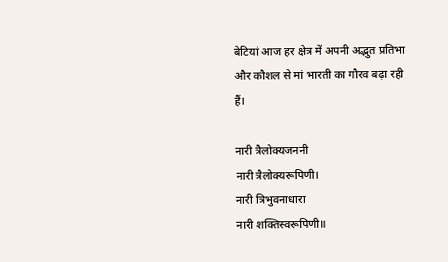बेटियां आज हर क्षेत्र में अपनी अद्भुत प्रतिभा और कौशल से मां भारती का गौरव बढ़ा रही हैं।

नारी त्रैलोक्यजननी
नारी त्रैलोक्यरूपिणी।
नारी त्रिभुवनाधारा
नारी शक्तिस्वरूपिणी॥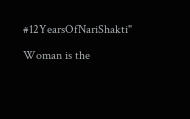#12YearsOfNariShakti"

Woman is the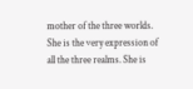mother of the three worlds. She is the very expression of all the three realms. She is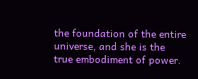the foundation of the entire universe, and she is the true embodiment of power.